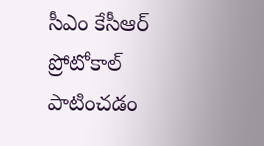సీఎం కేసీఆర్ ప్రోటోకాల్ పాటించడం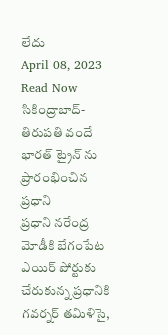లేదు
April 08, 2023
Read Now
సికింద్రాబాద్-తిరుపతి వందే భారత్ ట్రైన్ ను ప్రారంభించిన ప్రధాని
ప్రధాని నరేంద్ర మోడీకి బేగంపేట ఎయిర్ పోర్టుకు చేరుకున్న ప్రధానికి గవర్నర్ తమిళిసై,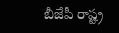బీజేపీ రాష్ట్ర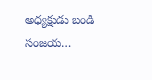అధ్యక్షుడు బండి సంజయ…